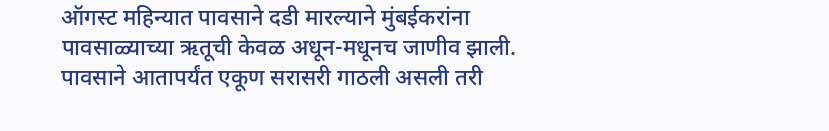ऑगस्ट महिन्यात पावसाने दडी मारल्याने मुंबईकरांना पावसाळ्याच्या ऋतूची केवळ अधून-मधूनच जाणीव झाली. पावसाने आतापर्यंत एकूण सरासरी गाठली असली तरी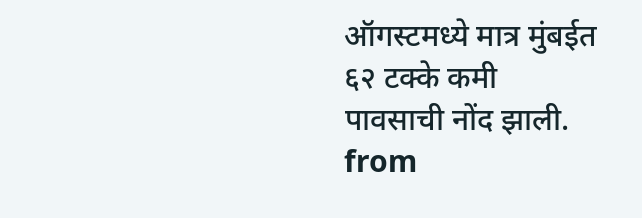ऑगस्टमध्ये मात्र मुंबईत ६२ टक्के कमी पावसाची नोंद झाली.
from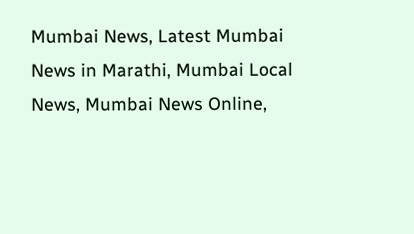Mumbai News, Latest Mumbai News in Marathi, Mumbai Local News, Mumbai News Online,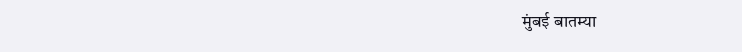मुंबई बातम्या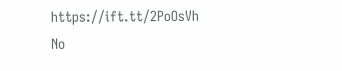https://ift.tt/2PoOsVh
No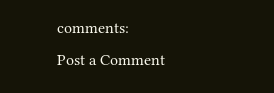comments:
Post a Comment